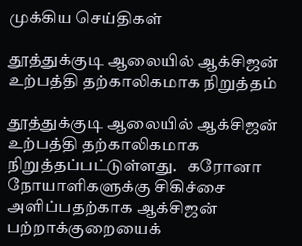முக்கிய செய்திகள்

தூத்துக்குடி ஆலையில் ஆக்சிஜன் உற்பத்தி தற்காலிகமாக நிறுத்தம்

தூத்துக்குடி ஆலையில் ஆக்சிஜன் உற்பத்தி தற்காலிகமாக நிறுத்தப்பட்டுள்ளது.   கரோனா நோயாளிகளுக்கு சிகிச்சை அளிப்பதற்காக ஆக்சிஜன் பற்றாக்குறையைக்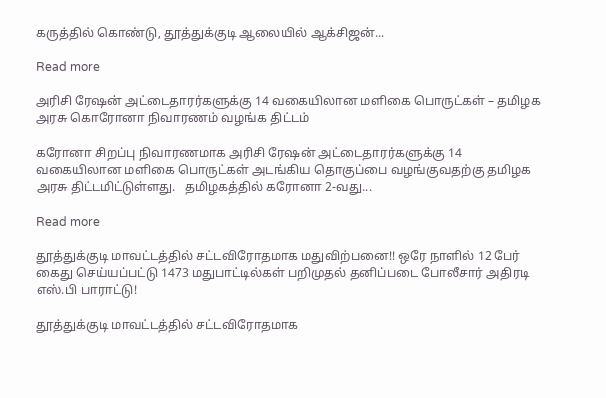கருத்தில் கொண்டு, தூத்துக்குடி ஆலையில் ஆக்சிஜன்...

Read more

அரிசி ரேஷன் அட்டைதாரர்களுக்கு 14 வகையிலான மளிகை பொருட்கள் – தமிழக அரசு கொரோனா நிவாரணம் வழங்க திட்டம்

கரோனா சிறப்பு நிவாரணமாக அரிசி ரேஷன் அட்டைதாரர்களுக்கு 14 வகையிலான மளிகை பொருட்கள் அடங்கிய தொகுப்பை வழங்குவதற்கு தமிழக அரசு திட்டமிட்டுள்ளது.   தமிழகத்தில் கரோனா 2-வது...

Read more

தூத்துக்குடி மாவட்டத்தில் சட்டவிரோதமாக மதுவிற்பனை!! ஒரே நாளில் 12 பேர் கைது செய்யப்பட்டு 1473 மதுபாட்டில்கள் பறிமுதல் தனிப்படை போலீசார் அதிரடி எஸ்.பி பாராட்டு!

தூத்துக்குடி மாவட்டத்தில் சட்டவிரோதமாக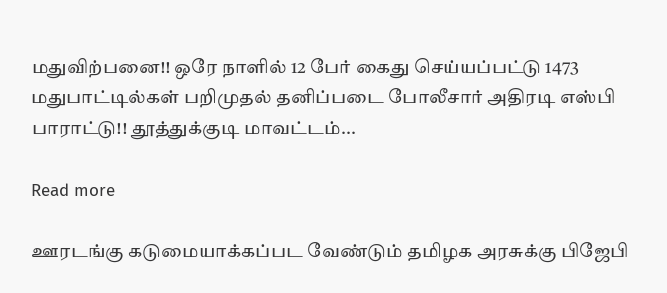மதுவிற்பனை!! ஒரே நாளில் 12 பேர் கைது செய்யப்பட்டு 1473 மதுபாட்டில்கள் பறிமுதல் தனிப்படை போலீசார் அதிரடி எஸ்பி பாராட்டு!! தூத்துக்குடி மாவட்டம்...

Read more

ஊரடங்கு கடுமையாக்கப்பட வேண்டும் தமிழக அரசுக்கு பிஜேபி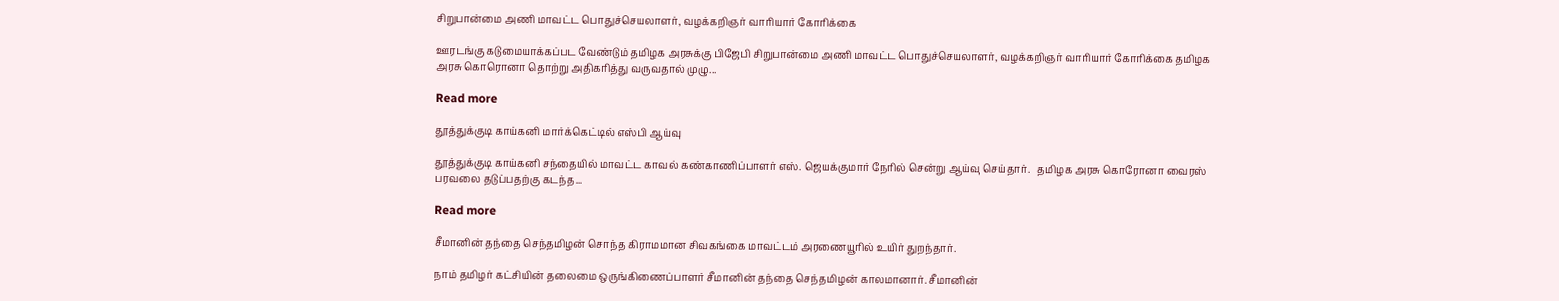சிறுபான்மை அணி மாவட்ட பொதுச்செயலாளர், வழக்கறிஞர் வாரியார் கோரிக்கை

ஊரடங்கு கடுமையாக்கப்பட வேண்டும் தமிழக அரசுக்கு பிஜேபி சிறுபான்மை அணி மாவட்ட பொதுச்செயலாளர், வழக்கறிஞர் வாரியார் கோரிக்கை தமிழக அரசு கொரொனா தொற்று அதிகரித்து வருவதால் முழு...

Read more

தூத்துக்குடி காய்கனி மார்க்கெட்டில் எஸ்பி ஆய்வு

தூத்துக்குடி காய்கனி சந்தையில் மாவட்ட காவல் கண்காணிப்பாளர் எஸ். ஜெயக்குமார் நேரில் சென்று ஆய்வு செய்தார்.   தமிழக அரசு கொரோனா வைரஸ் பரவலை தடுப்பதற்கு கடந்த...

Read more

சீமானின் தந்தை செந்தமிழன் சொந்த கிராமமான சிவகங்கை மாவட்டம் அரணையூரில் உயிர் துறந்தார்.

நாம் தமிழர் கட்சியின் தலைமை ஒருங்கிணைப்பாளர் சீமானின் தந்தை செந்தமிழன் காலமானார். சீமானின்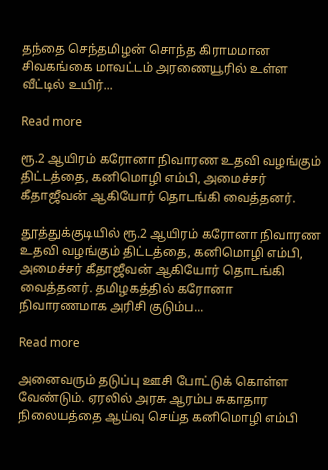தந்தை செந்தமிழன் சொந்த கிராமமான சிவகங்கை மாவட்டம் அரணையூரில் உள்ள வீட்டில் உயிர்...

Read more

ரூ.2 ஆயிரம் கரோனா நிவாரண உதவி வழங்கும் திட்டத்தை, கனிமொழி எம்பி, அமைச்சர் கீதாஜீவன் ஆகியோர் தொடங்கி வைத்தனர்.

தூத்துக்குடியில் ரூ.2 ஆயிரம் கரோனா நிவாரண உதவி வழங்கும் திட்டத்தை, கனிமொழி எம்பி, அமைச்சர் கீதாஜீவன் ஆகியோர் தொடங்கி வைத்தனர். தமிழகத்தில் கரோனா நிவாரணமாக அரிசி குடும்ப...

Read more

அனைவரும் தடுப்பு ஊசி போட்டுக் கொள்ள வேண்டும். ஏரலில் அரசு ஆரம்ப சுகாதார நிலையத்தை ஆய்வு செய்த கனிமொழி எம்பி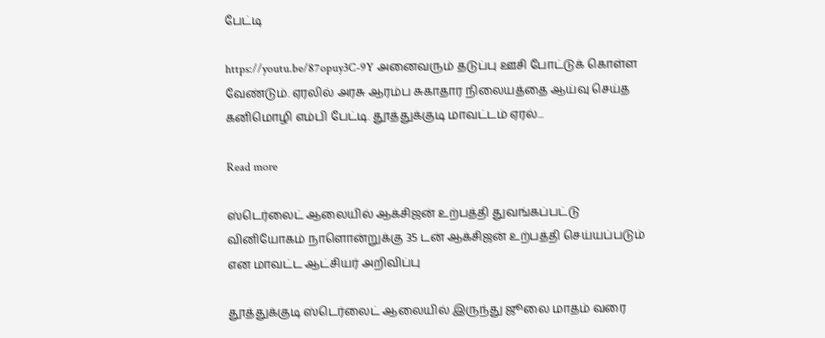பேட்டி

https://youtu.be/87opuy3C-9Y அனைவரும் தடுப்பு ஊசி போட்டுக் கொள்ள வேண்டும். ஏரலில் அரசு ஆரம்ப சுகாதார நிலையத்தை ஆய்வு செய்த கனிமொழி எம்பி பேட்டி. தூத்துக்குடி மாவட்டம் ஏரல்...

Read more

ஸ்டெர்லைட் ஆலையில் ஆக்சிஜன் உற்பத்தி துவங்கப்பட்டு வினியோகம் நாளொன்றுக்கு 35 டன் ஆக்சிஜன் உற்பத்தி செய்யப்படும் என மாவட்ட ஆட்சியர் அறிவிப்பு

தூத்துக்குடி ஸ்டெர்லைட் ஆலையில் இருந்து ஜூலை மாதம் வரை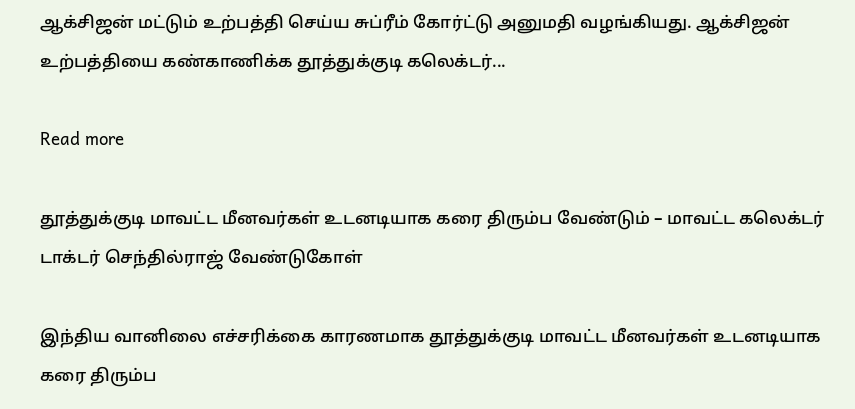ஆக்சிஜன் மட்டும் உற்பத்தி செய்ய சுப்ரீம் கோர்ட்டு அனுமதி வழங்கியது. ஆக்சிஜன் உற்பத்தியை கண்காணிக்க தூத்துக்குடி கலெக்டர்...

Read more

தூத்துக்குடி மாவட்ட மீனவர்கள் உடனடியாக கரை திரும்ப வேண்டும் – மாவட்ட கலெக்டர் டாக்டர் செந்தில்ராஜ் வேண்டுகோள்

இந்திய வானிலை எச்சரிக்கை காரணமாக தூத்துக்குடி மாவட்ட மீனவர்கள் உடனடியாக கரை திரும்ப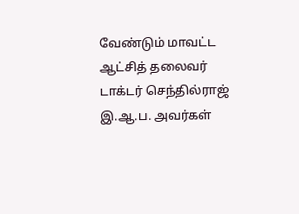வேண்டும் மாவட்ட ஆட்சித் தலைவர் டாக்டர் செந்தில்ராஜ் இ.ஆ.ப. அவர்கள்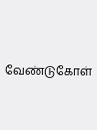வேண்டுகோள்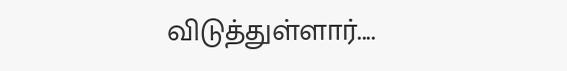விடுத்துள்ளார்....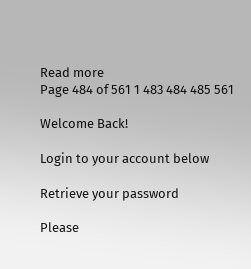Read more
Page 484 of 561 1 483 484 485 561

Welcome Back!

Login to your account below

Retrieve your password

Please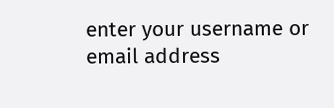enter your username or email address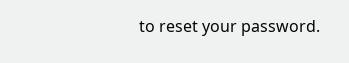to reset your password.